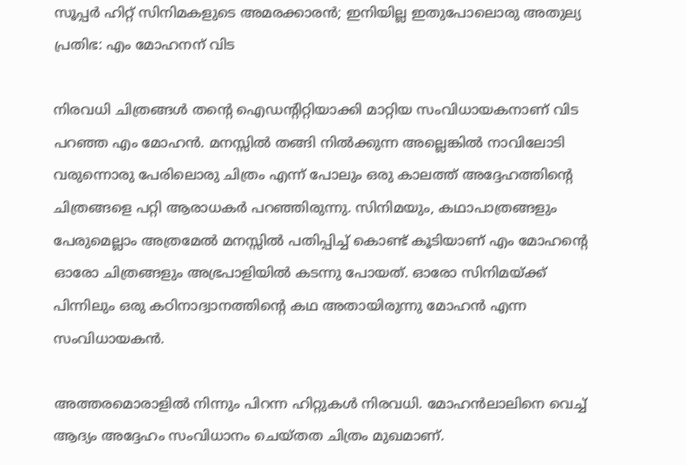സൂപ്പർ ഹിറ്റ് സിനിമകളുടെ അമരക്കാരൻ; ഇനിയില്ല ഇതുപോലൊരു അതുല്യ പ്രതിഭ: എം മോഹനന് വിട

നിരവധി ചിത്രങ്ങൾ തൻ്റെ ഐഡൻ്റിറ്റിയാക്കി മാറ്റിയ സംവിധായകനാണ് വിട പറഞ്ഞ എം മോഹൻ. മനസ്സിൽ തങ്ങി നിൽക്കുന്ന അല്ലെങ്കിൽ നാവിലോടി വരുന്നൊരു പേരിലൊരു ചിത്രം എന്ന് പോലും ഒരു കാലത്ത് അദ്ദേഹത്തിൻ്റെ ചിത്രങ്ങളെ പറ്റി ആരാധകർ പറഞ്ഞിരുന്നു. സിനിമയും, കഥാപാത്രങ്ങളും പേരുമെല്ലാം അത്രമേൽ മനസ്സിൽ പതിപ്പിച്ച് കൊണ്ട് കൂടിയാണ് എം മോഹൻ്റെ ഓരോ ചിത്രങ്ങളും അഭ്രപാളിയിൽ കടന്നു പോയത്. ഓരോ സിനിമയ്ക്ക് പിന്നിലും ഒരു കഠിനാദ്വാനത്തിൻ്റെ കഥ അതായിരുന്നു മോഹൻ എന്ന സംവിധായകൻ.

അത്തരമൊരാളിൽ നിന്നും പിറന്ന ഹിറ്റുകൾ നിരവധി. മോഹൻലാലിനെ വെച്ച് ആദ്യം അദ്ദേഹം സംവിധാനം ചെയ്തത ചിത്രം മുഖമാണ്.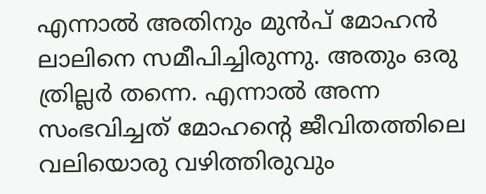എന്നാൽ അതിനും മുൻപ് മോഹൻ ലാലിനെ സമീപിച്ചിരുന്നു. അതും ഒരു ത്രില്ലർ തന്നെ. എന്നാൽ അന്ന സംഭവിച്ചത് മോഹൻ്റെ ജീവിതത്തിലെ വലിയൊരു വഴിത്തിരുവും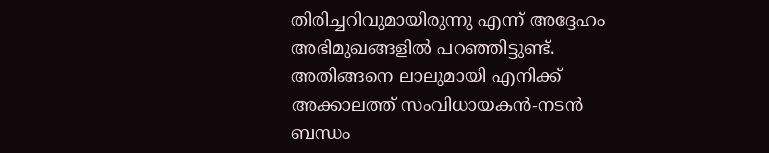തിരിച്ചറിവുമായിരുന്നു എന്ന് അദ്ദേഹം അഭിമുഖങ്ങളിൽ പറഞ്ഞിട്ടുണ്ട്. അതിങ്ങനെ ലാലുമായി എനിക്ക് അക്കാലത്ത് സംവിധായകൻ-നടൻ ബന്ധം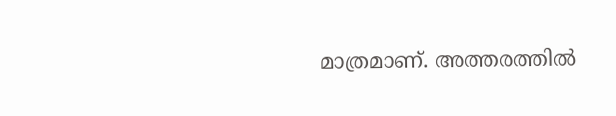മാത്രമാണ്. അത്തരത്തിൽ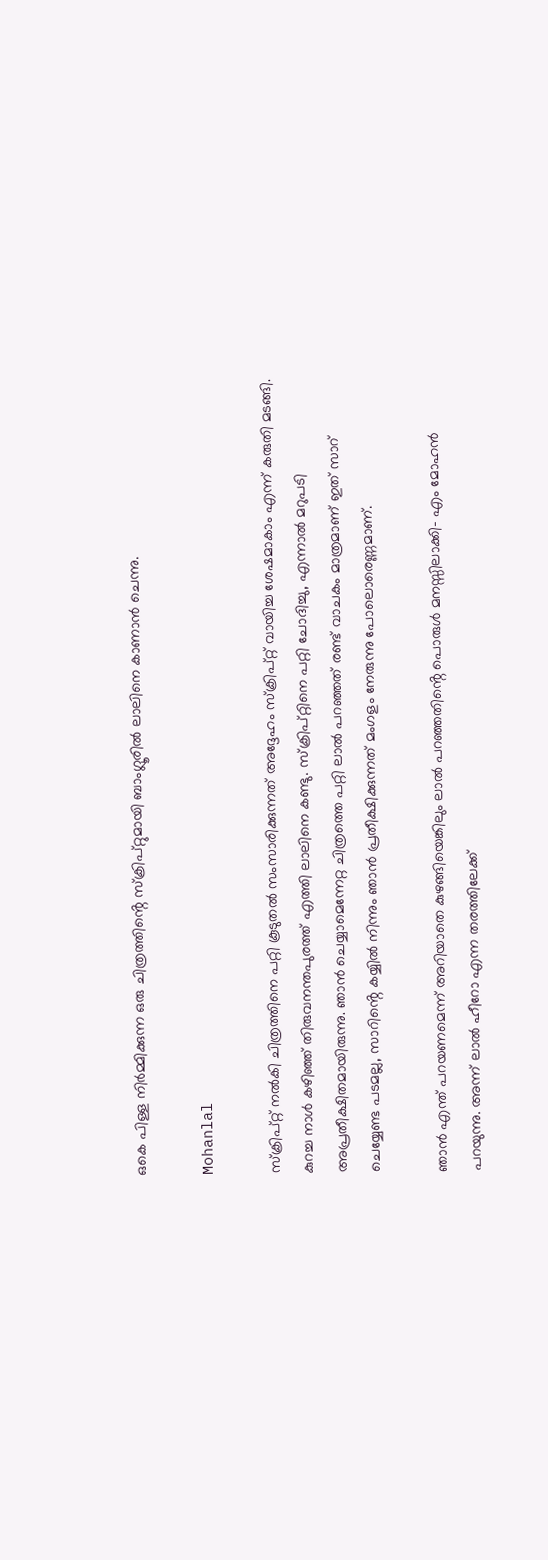ഒകെ പിള്ള നിർമ്മിക്കുന്ന ഒരു ചിത്രത്തിൻ്റെ സ്ക്രിപ്റ്റുമായി ബാംഗ്ലൂരിൽ ലാലിനെ കാണാൻ ചെന്നു.

Mohanlal

സ്ക്രിപ്റ്റ് നൽകി ചിത്രത്തിനെ പറ്റി കൂടുതൽ സംസാരിക്കുന്നത് അദ്ദേഹം സ്ക്രിപ്റ്റ് വായിച്ച ശേഷമാകാം എന്ന് കരുതി മടങ്ങി. കുറച്ച നാൾ കഴിഞ്ഞ് തിരുവനന്തപുരത്ത് എത്തി ലാലിനെ കണ്ടു. സ്ക്രിപ്റ്റിനെ പറ്റി ചോദിച്ചു, എന്നാൽ മറുപടി അപ്രതീക്ഷിതമായിരുന്നു. ഞാൻ ചെയ്യാമെന്നേറ്റ ചിത്രത്തെ പറ്റി ലാൽ പറഞ്ഞത് രണ്ട് വാചകം മാത്രമാണ് ഇത് സാറ് ചെയ്യേണ്ട പടമല്ല, സാറിൻ്റെ കയ്യിൽ നിന്നും ഞാൻ പ്രതീക്ഷിക്കുന്നത് മംഗളം നേരുന്നു പോലൊരെണ്ണമാണ്.

ഞാൻ എന്ത് പറയണമെന്ന് അറിയാതെ കുഴങ്ങിയെങ്കിലും ലാൽ പറഞ്ഞതിൻ്റെ പൊരുൾ മനസ്സിലാക്കി- എം മോഹൻ പറയുന്നു. അന്ന് ലാൽ ഹീറോ എന്ന തരത്തിലേക്ക്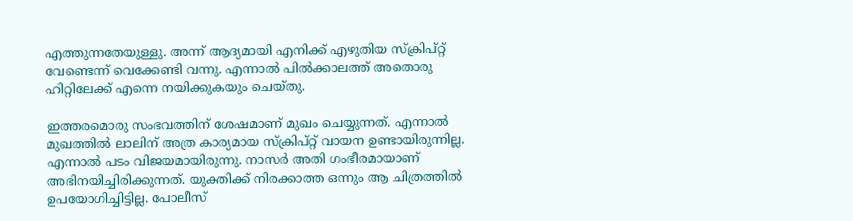എത്തുന്നതേയുള്ളു. അന്ന് ആദ്യമായി എനിക്ക് എഴുതിയ സ്ക്രിപ്റ്റ് വേണ്ടെന്ന് വെക്കേണ്ടി വന്നു. എന്നാൽ പിൽക്കാലത്ത് അതൊരു ഹിറ്റിലേക്ക് എന്നെ നയിക്കുകയും ചെയ്തു.

ഇത്തരമൊരു സംഭവത്തിന് ശേഷമാണ് മുഖം ചെയ്യുന്നത്. എന്നാൽ മുഖത്തിൽ ലാലിന് അത്ര കാര്യമായ സ്ക്രിപ്റ്റ് വായന ഉണ്ടായിരുന്നില്ല. എന്നാൽ പടം വിജയമായിരുന്നു. നാസർ അതി ഗംഭീരമായാണ് അഭിനയിച്ചിരിക്കുന്നത്. യുക്തിക്ക് നിരക്കാത്ത ഒന്നും ആ ചിത്രത്തിൽ ഉപയോഗിച്ചിട്ടില്ല. പോലീസ്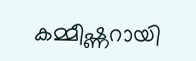കമ്മീഷ്ണറായി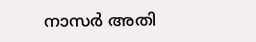നാസർ അതി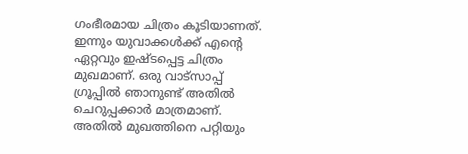ഗംഭീരമായ ചിത്രം കൂടിയാണത്. ഇന്നും യുവാക്കൾക്ക് എൻ്റെ ഏറ്റവും ഇഷ്ടപ്പെട്ട ചിത്രം മുഖമാണ്. ഒരു വാട്സാപ്പ് ഗ്രൂപ്പിൽ ഞാനുണ്ട് അതിൽ ചെറുപ്പക്കാർ മാത്രമാണ്. അതിൽ മുഖത്തിനെ പറ്റിയും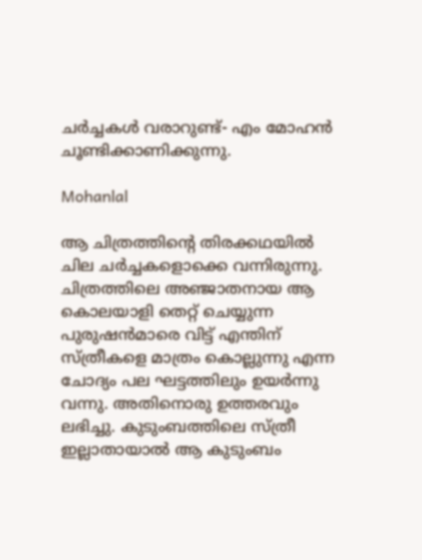ചർച്ചകൾ വരാറുണ്ട്- എം മോഹൻ ചൂണ്ടിക്കാണിക്കുന്നു.

Mohanlal

ആ ചിത്രത്തിൻ്റെ തിരക്കഥയിൽ ചില ചർച്ചകളൊക്കെ വന്നിരുന്നു. ചിത്രത്തിലെ അഞ്ജാതനായ ആ കൊലയാളി തെറ്റ് ചെയ്യുന്ന പുരുഷൻമാരെ വിട്ട് എന്തിന് സ്ത്രീകളെ മാത്രം കൊല്ലുന്നു എന്ന ചോദ്യം പല ഘട്ടത്തിലും ഉയർന്നു വന്നു. അതിനൊരു ഉത്തരവും ലഭിച്ചു. കുടുംബത്തിലെ സ്ത്രീ ഇല്ലാതായാൽ ആ കുടുംബം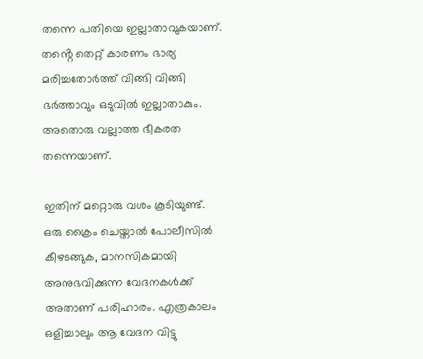തന്നെ പതിയെ ഇല്ലാതാവുകയാണ്. തൻ്റെ തെറ്റ് കാരണം ഭാര്യ മരിച്ചതോർത്ത് വിങ്ങി വിങ്ങി ഭർത്താവും ഒടുവിൽ ഇല്ലാതാകും. അതൊരു വല്ലാത്ത ഭീകരത തന്നെയാണ്.

ഇതിന് മറ്റൊരു വശം കൂടിയുണ്ട്. ഒരു ക്രൈം ചെയ്താൽ പോലീസിൽ കീഴടങ്ങുക, മാനസികമായി അനുഭവിക്കുന്ന വേദനകൾക്ക് അതാണ് പരിഹാരം. എത്രകാലം ഒളിച്ചാലും ആ വേദന വിട്ടു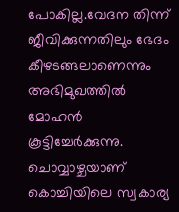പോകില്ല.വേദന തിന്ന് ജീവിക്കുന്നതിലും ഭേദം കീഴടങ്ങലാണെന്നും അഭിമുഖത്തിൽ മോഹൻ കൂട്ടിച്ചേർക്കുന്നു. ചൊവ്വാഴ്ചയാണ് കൊച്ചിയിലെ സ്വകാര്യ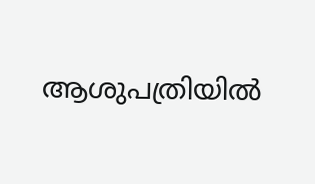ആശുപത്രിയിൽ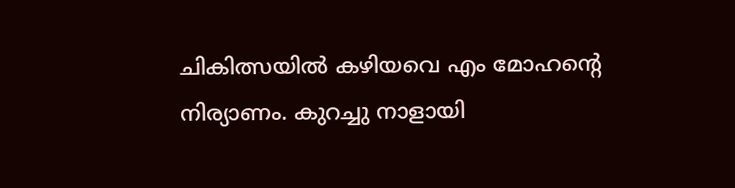ചികിത്സയിൽ കഴിയവെ എം മോഹൻ്റെ നിര്യാണം. കുറച്ചു നാളായി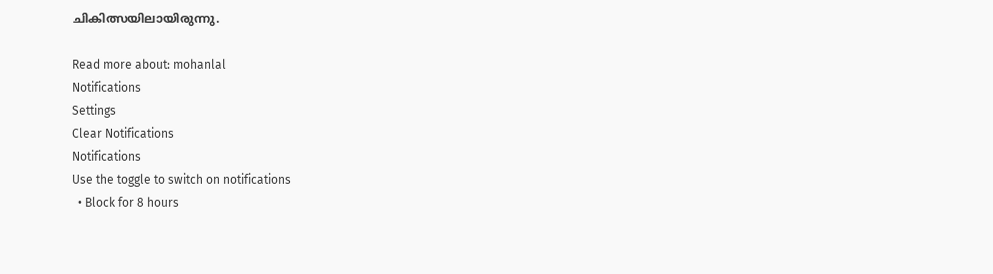ചികിത്സയിലായിരുന്നു.

Read more about: mohanlal
Notifications
Settings
Clear Notifications
Notifications
Use the toggle to switch on notifications
  • Block for 8 hours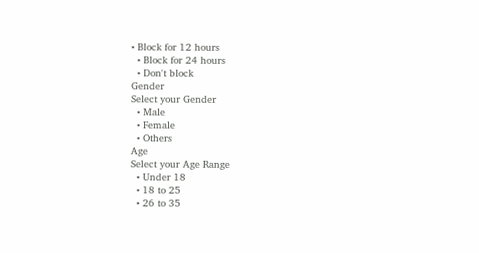• Block for 12 hours
  • Block for 24 hours
  • Don't block
Gender
Select your Gender
  • Male
  • Female
  • Others
Age
Select your Age Range
  • Under 18
  • 18 to 25
  • 26 to 35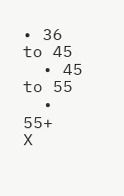• 36 to 45
  • 45 to 55
  • 55+
X